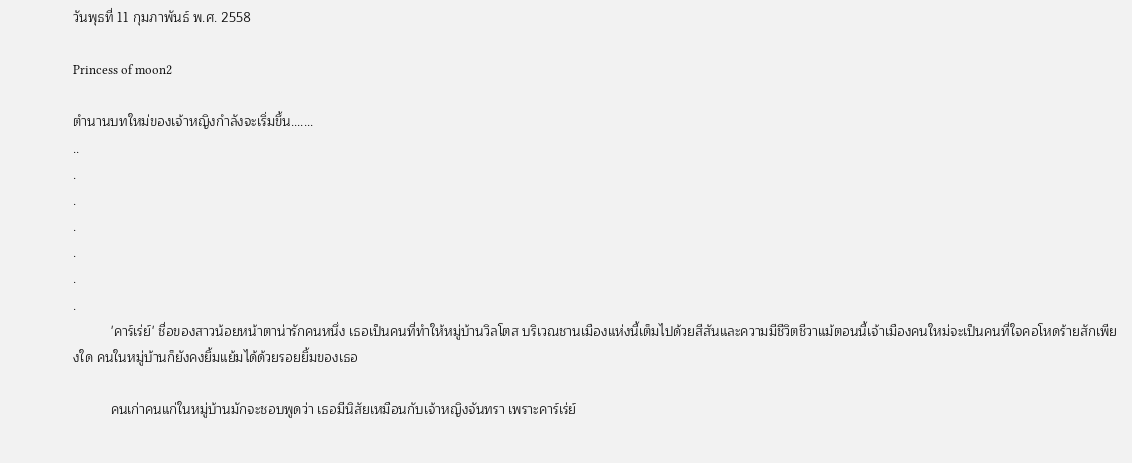วันพุธที่ 11 กุมภาพันธ์ พ.ศ. 2558

Princess of moon2

ตำนานบทใหม่ของเจ้าหญิงกำลังจะเริ่มขึ้น.......
..
.
.
.
.
.
.
          'คาร์เร่ย์' ชื่อของสาวน้อยหน้าตาน่ารักคนหนึ่ง เธอเป็นคนที่ทำให้หมู่บ้านวิลโตส บริเวณชานเมืองแห่งนี้เต็มไปด้วยสีสันและความมีชีวิตชีวาแม้ตอนนี้เจ้าเมืองคนใหม่จะเป็นคนที่ใจคอโหดร้ายสักเพียงใด คนในหมู่บ้านก็ยังคงยิ้มแย้มได้ด้วยรอยยิ้มของเธอ

          คนเก่าคนแก่ในหมู่บ้านมักจะชอบพูดว่า เธอมีนิสัยเหมือนกับเจ้าหญิงจันทรา เพราะคาร์เร่ย์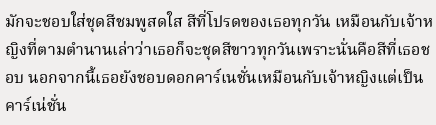มักจะชอบใส่ชุดสีชมพูสดใส สีที่โปรดของเธอทุกวัน เหมือนกับเจ้าหญิงที่ตามตำนานเล่าว่าเธอก็จะชุดสีขาวทุกวันเพราะนั่นคือสีที่เธอชอบ นอกจากนี้เธอยังชอบดอกคาร์เนชั่นเหมือนกับเจ้าหญิงแต่เป็นคาร์เน่ชั่น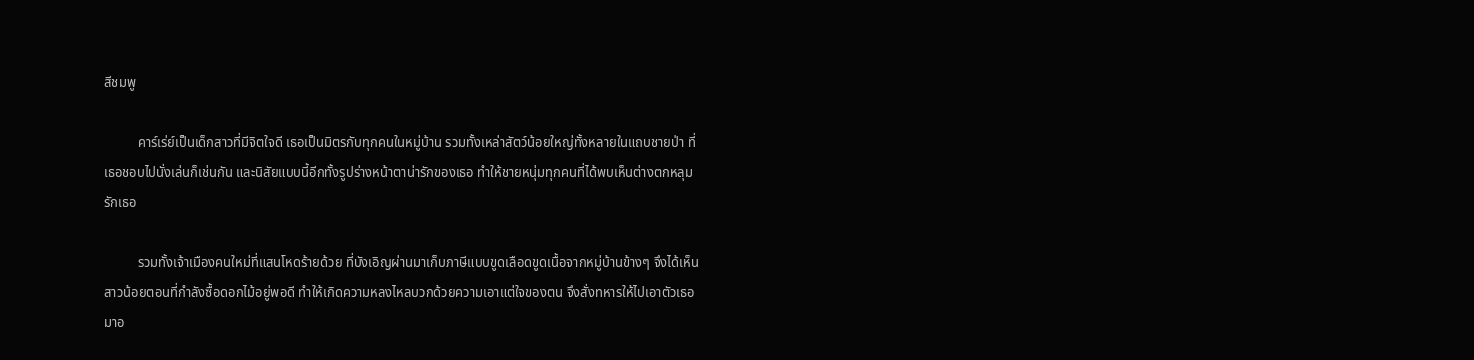สีชมพู

          คาร์เร่ย์เป็นเด็กสาวที่มีจิตใจดี เธอเป็นมิตรกับทุกคนในหมู่บ้าน รวมทั้งเหล่าสัตว์น้อยใหญ่ทั้งหลายในแถบชายป่า ที่เธอชอบไปนั่งเล่นก็เช่นกัน และนิสัยแบบนี้อีกทั้งรูปร่างหน้าตาน่ารักของเธอ ทำให้ชายหนุ่มทุกคนที่ได้พบเห็นต่างตกหลุมรักเธอ

          รวมทั้งเจ้าเมืองคนใหม่ที่แสนโหดร้ายด้วย ที่บังเอิญผ่านมาเก็บภาษีแบบขูดเลือดขูดเนื้อจากหมู่บ้านข้างๆ จึงได้เห็นสาวน้อยตอนที่กำลังซื้อดอกไม้อยู่พอดี ทำให้เกิดความหลงไหลบวกด้วยความเอาแต่ใจของตน จึงสั่งทหารให้ไปเอาตัวเธอมาอ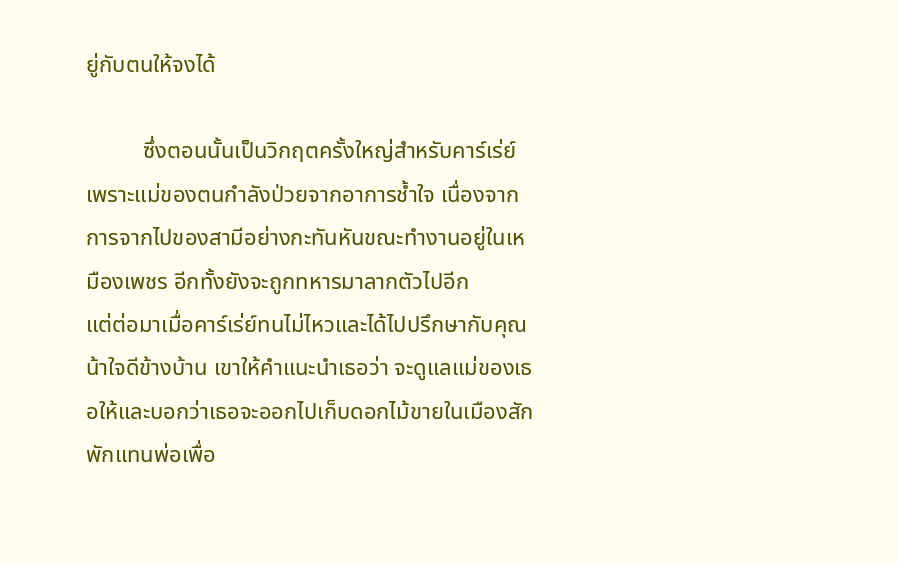ยู่กับตนให้จงได้

          ซึ่งตอนนั้นเป็นวิกฤตครั้งใหญ่สำหรับคาร์เร่ย์ เพราะแม่ของตนกำลังป่วยจากอาการช้ำใจ เนื่องจากการจากไปของสามีอย่างกะทันหันขณะทำงานอยู่ในเหมืองเพชร อีกทั้งยังจะถูกทหารมาลากตัวไปอีก
แต่ต่อมาเมื่อคาร์เร่ย์ทนไม่ไหวและได้ไปปรึกษากับคุณน้าใจดีข้างบ้าน เขาให้คำแนะนำเธอว่า จะดูแลแม่ของเธอให้และบอกว่าเธอจะออกไปเก็บดอกไม้ขายในเมืองสักพักแทนพ่อเพื่อ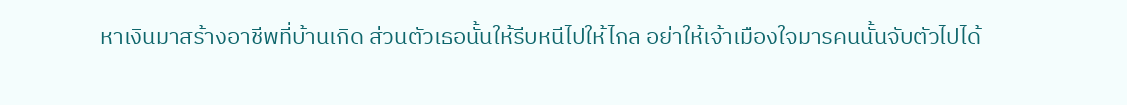หาเงินมาสร้างอาชีพที่บ้านเกิด ส่วนตัวเธอนั้นให้รีบหนีไปให้ไกล อย่าให้เจ้าเมืองใจมารคนนั้นจับตัวไปได้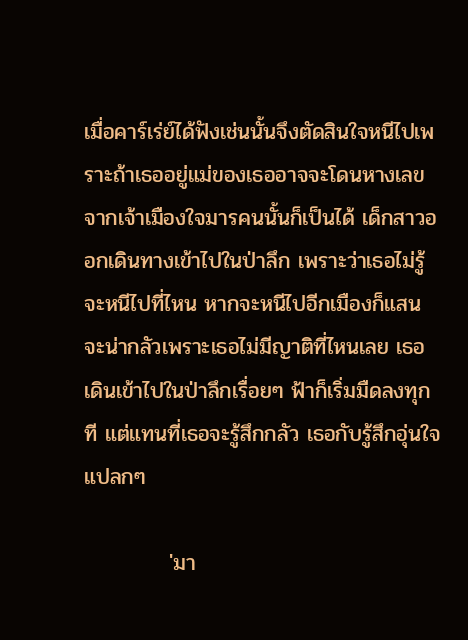เมื่อคาร์เร่ย์ได้ฟังเช่นนั้นจึงตัดสินใจหนีไปเพราะถ้าเธออยู่แม่ของเธออาจจะโดนหางเลขจากเจ้าเมืองใจมารคนนั้นก็เป็นได้ เด็กสาวออกเดินทางเข้าไปในป่าลึก เพราะว่าเธอไม่รู้จะหนีไปที่ไหน หากจะหนีไปอีกเมืองก็แสนจะน่ากลัวเพราะเธอไม่มีญาติที่ไหนเลย เธอเดินเข้าไปในป่าลึกเรื่อยๆ ฟ้าก็เริ่มมืดลงทุกที แต่แทนที่เธอจะรู้สึกกลัว เธอกับรู้สึกอุ่นใจแปลกๆ

           'มา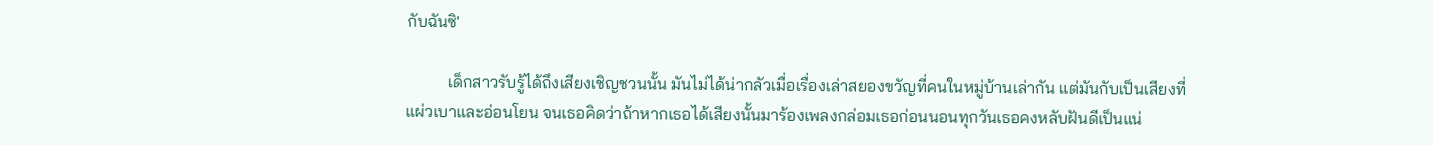กับฉันซิ'

          เด็กสาวรับรู้ได้ถึงเสียงเชิญชวนนั้น มันไม่ได้น่ากลัวเมื่อเรื่องเล่าสยองขวัญที่คนในหมู่บ้านเล่ากัน แต่มันกับเป็นเสียงที่แผ่วเบาและอ่อนโยน จนเธอคิดว่าถ้าหากเธอได้เสียงนั้นมาร้องเพลงกล่อมเธอก่อนนอนทุกวันเธอคงหลับฝันดีเป็นแน่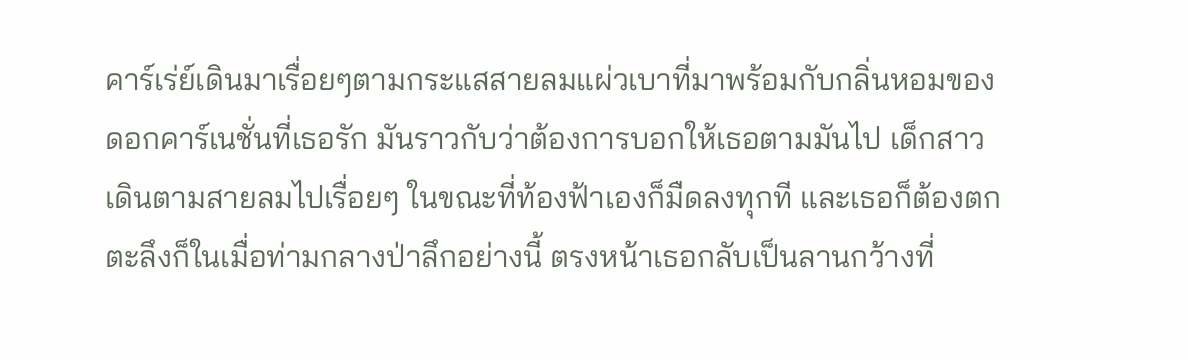คาร์เร่ย์เดินมาเรื่อยๆตามกระแสสายลมแผ่วเบาที่มาพร้อมกับกลิ่นหอมของดอกคาร์เนชั่นที่เธอรัก มันราวกับว่าต้องการบอกให้เธอตามมันไป เด็กสาวเดินตามสายลมไปเรื่อยๆ ในขณะที่ท้องฟ้าเองก็มืดลงทุกที และเธอก็ต้องตกตะลึงก็ในเมื่อท่ามกลางป่าลึกอย่างนี้ ตรงหน้าเธอกลับเป็นลานกว้างที่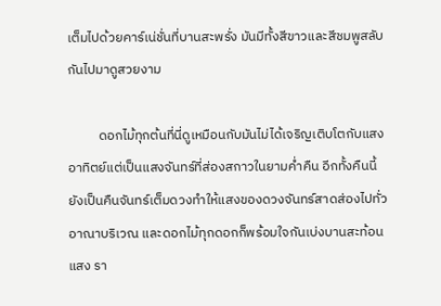เต็มไปด้วยคาร์เน่ชั่นที่บานสะพรั่ง มันมีทั้งสีขาวและสีชมพูสลับกันไปมาดูสวยงาม

          ดอกไม้ทุกต้นที่นี่ดูเหมือนกับมันไม่ได้เจริญเติบโตกับแสงอาทิตย์แต่เป็นแสงจันทร์ที่ส่องสกาวในยามค่ำคืน อีกทั้งคืนนี้ยังเป็นคืนจันทร์เต็มดวงทำให้แสงของดวงจันทร์สาดส่องไปทั่วอาณาบริเวณ และดอกไม้ทุกดอกก็พร้อมใจกันเบ่งบานสะท้อนแสง รา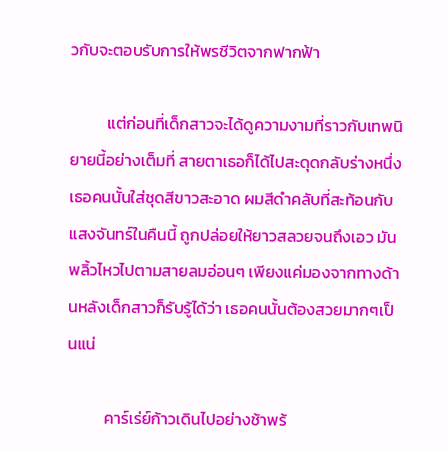วกับจะตอบรับการให้พรชีวิตจากฟากฟ้า

          แต่ก่อนที่เด็กสาวจะได้ดูความงามที่ราวกับเทพนิยายนี้อย่างเต็มที่ สายตาเธอก็ได้ไปสะดุดกลับร่างหนึ่ง เธอคนนั้นใส่ชุดสีขาวสะอาด ผมสีดำคลับที่สะท้อนกับแสงจันทร์ในคืนนี้ ถูกปล่อยให้ยาวสลวยจนถึงเอว มันพลิ้วไหวไปตามสายลมอ่อนๆ เพียงแค่มองจากทางด้านหลังเด็กสาวก็รับรู้ได้ว่า เธอคนนั้นต้องสวยมากๆเป็นแน่

          คาร์เร่ย์ก้าวเดินไปอย่างช้าพร้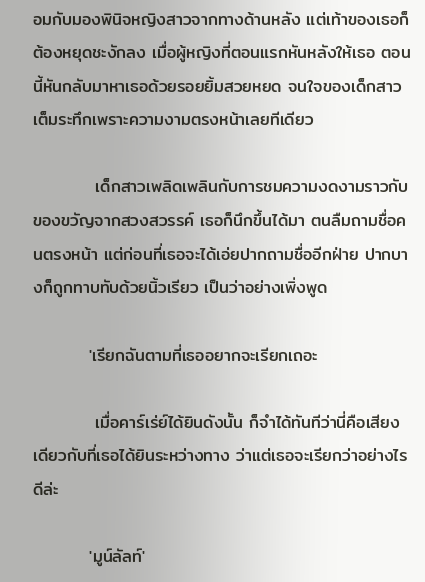อมกับมองพินิจหญิงสาวจากทางด้านหลัง แต่เท้าของเธอก็ต้องหยุดชะงักลง เมื่อผู้หญิงที่ตอนแรกหันหลังให้เธอ ตอนนี้หันกลับมาหาเธอด้วยรอยยิ้มสวยหยด จนใจของเด็กสาวเต็มระทึกเพราะความงามตรงหน้าเลยทีเดียว

          เด็กสาวเพลิดเพลินกับการชมความงดงามราวกับของขวัญจากสวงสวรรค์ เธอก็นึกขึ้นได้มา ตนลืมถามชื่อคนตรงหน้า แต่ก่อนที่เธอจะได้เอ่ยปากถามชื่ออีกฝ่าย ปากบางก็ถูกทาบทับด้วยนิ้วเรียว เป็นว่าอย่างเพิ่งพูด

         'เรียกฉันตามที่เธออยากจะเรียกเถอะ

          เมื่อคาร์เร่ย์ได้ยินดังนั้น ก็จำได้ทันทีว่านี่คือเสียงเดียวกับที่เธอได้ยินระหว่างทาง ว่าแต่เธอจะเรียกว่าอย่างไรดีล่ะ

         'มูน์ลัลท์'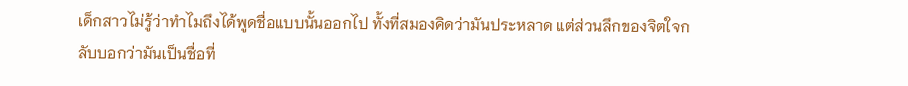เด็กสาวไม่รู้ว่าทำไมถึงได้พูดชื่อแบบนั้นออกไป ทั้งที่สมองคิดว่ามันประหลาด แต่ส่วนลึกของจิตใจกลับบอกว่ามันเป็นชื่อที่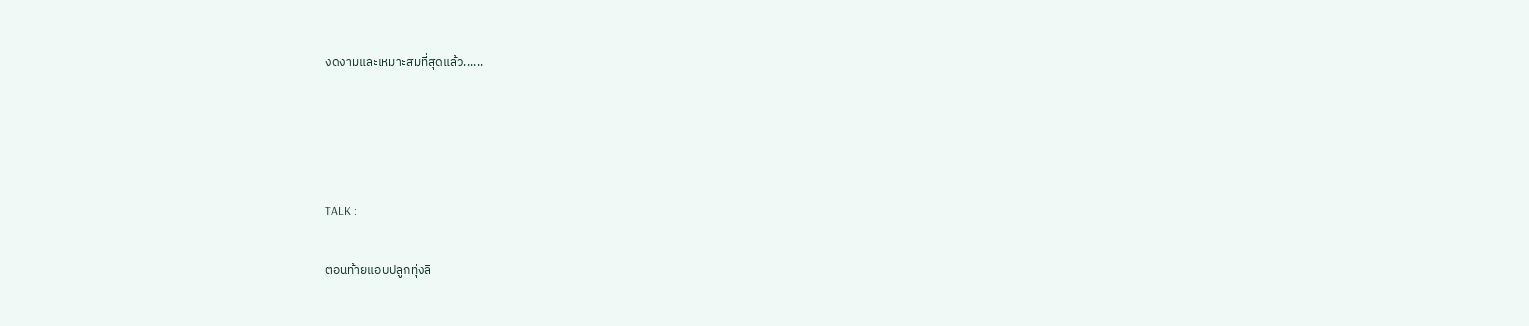งดงามและเหมาะสมที่สุดแล้ว......




TALK :

ตอนท้ายแอบปลูกทุ่งลิ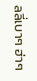ลลี่เบาๆ ฮ่าๆ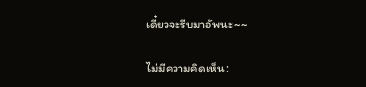เดี๋ยวจะรีบมาอัพนะ~~

ไม่มีความคิดเห็น: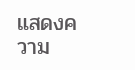แสดงความ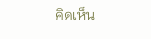คิดเห็น